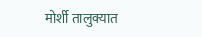मोर्शी तालुक्यात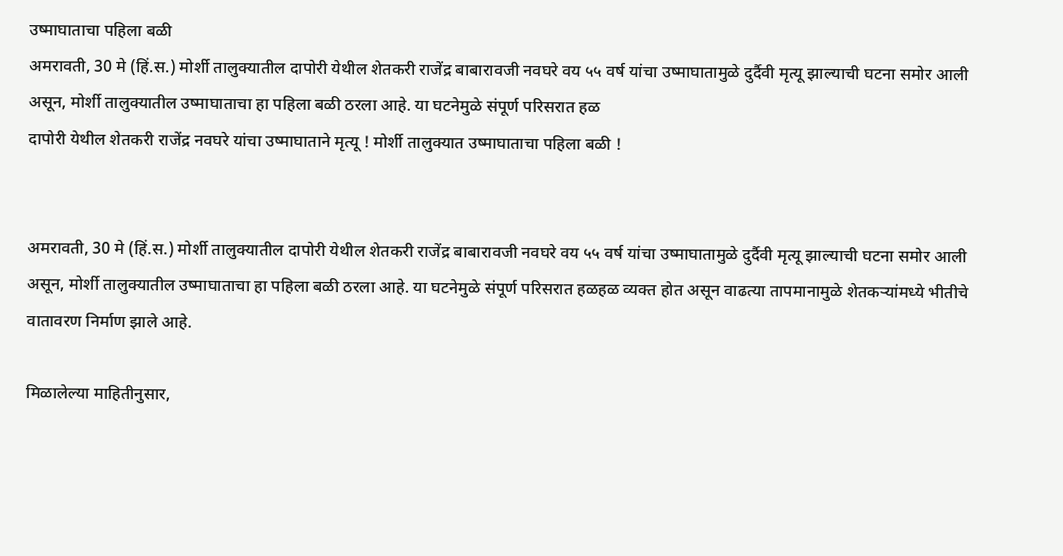उष्माघाताचा पहिला बळी
अमरावती, 30 मे (हिं.स.) मोर्शी तालुक्यातील दापोरी येथील शेतकरी राजेंद्र बाबारावजी नवघरे वय ५५ वर्ष यांचा उष्माघातामुळे दुर्दैवी मृत्यू झाल्याची घटना समोर आली असून, मोर्शी तालुक्यातील उष्माघाताचा हा पहिला बळी ठरला आहे. या घटनेमुळे संपूर्ण परिसरात हळ
दापोरी येथील शेतकरी राजेंद्र नवघरे यांचा उष्माघाताने मृत्यू ! मोर्शी तालुक्यात उष्माघाताचा पहिला बळी !


अमरावती, 30 मे (हिं.स.) मोर्शी तालुक्यातील दापोरी येथील शेतकरी राजेंद्र बाबारावजी नवघरे वय ५५ वर्ष यांचा उष्माघातामुळे दुर्दैवी मृत्यू झाल्याची घटना समोर आली असून, मोर्शी तालुक्यातील उष्माघाताचा हा पहिला बळी ठरला आहे. या घटनेमुळे संपूर्ण परिसरात हळहळ व्यक्त होत असून वाढत्या तापमानामुळे शेतकऱ्यांमध्ये भीतीचे वातावरण निर्माण झाले आहे.

मिळालेल्या माहितीनुसार,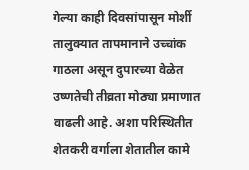गेल्या काही दिवसांपासून मोर्शी तालुक्यात तापमानाने उच्चांक गाठला असून दुपारच्या वेळेत उष्णतेची तीव्रता मोठ्या प्रमाणात वाढली आहे. अशा परिस्थितीत शेतकरी वर्गाला शेतातील कामे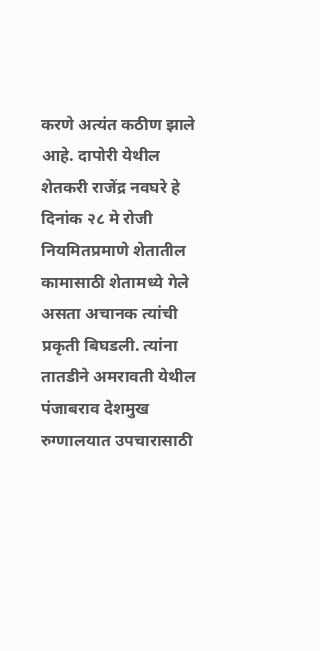करणे अत्यंत कठीण झाले आहे. दापोरी येथील शेतकरी राजेंद्र नवघरे हे दिनांक २८ मे रोजी नियमितप्रमाणे शेतातील कामासाठी शेतामध्ये गेले असता अचानक त्यांची प्रकृती बिघडली. त्यांना तातडीने अमरावती येथील पंजाबराव देशमुख रुग्णालयात उपचारासाठी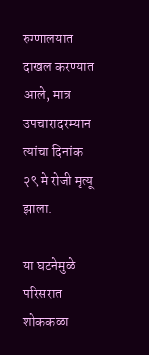रुग्णालयात दाखल करण्यात आले, मात्र उपचारादरम्यान त्यांचा दिनांक २९ मे रोजी मृत्यू झाला.

या घटनेमुळे परिसरात शोककळा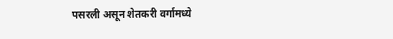पसरली असून शेतकरी वर्गामध्ये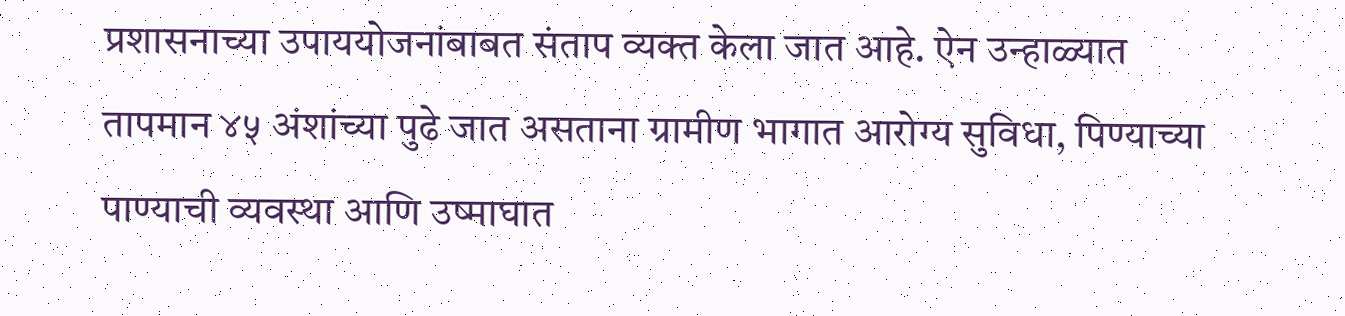प्रशासनाच्या उपाययोजनांबाबत संताप व्यक्त केला जात आहे. ऐन उन्हाळ्यात तापमान ४५ अंशांच्या पुढे जात असताना ग्रामीण भागात आरोग्य सुविधा, पिण्याच्या पाण्याची व्यवस्था आणि उष्माघात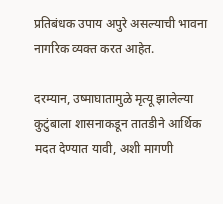प्रतिबंधक उपाय अपुरे असल्याची भावना नागरिक व्यक्त करत आहेत.

दरम्यान, उष्माघातामुळे मृत्यू झालेल्या कुटुंबाला शासनाकडून तातडीने आर्थिक मदत देण्यात यावी, अशी मागणी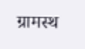ग्रामस्थ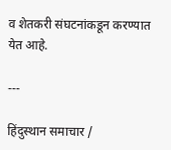व शेतकरी संघटनांकडून करण्यात येत आहे.

---

हिंदुस्थान समाचार /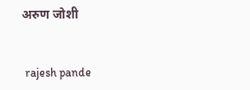अरुण जोशी


 rajesh pande